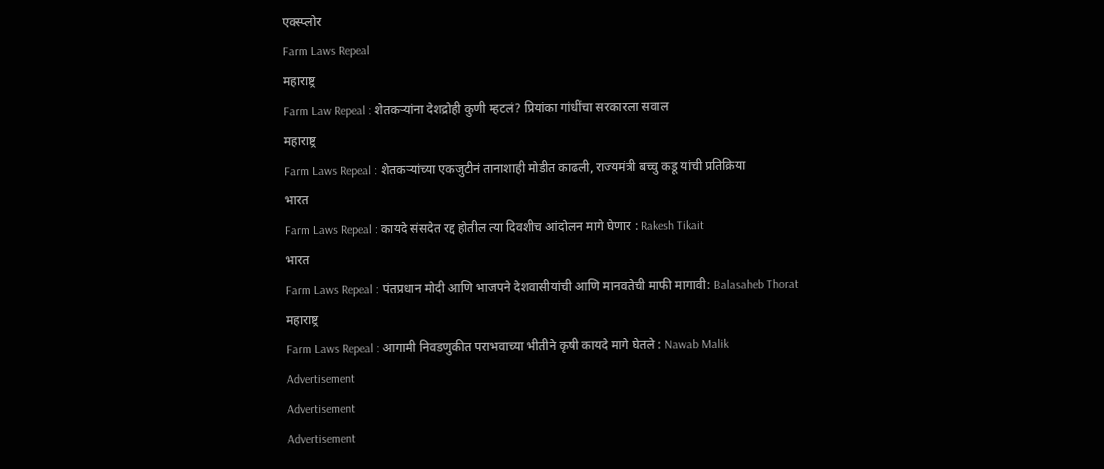एक्स्प्लोर
Farm Laws Repeal
महाराष्ट्र
Farm Law Repeal : शेतकऱ्यांना देशद्रोही कुणी म्हटलं? प्रियांका गांधींचा सरकारला सवाल
महाराष्ट्र
Farm Laws Repeal : शेतकऱ्यांच्या एकजुटीनं तानाशाही मोडीत काढली, राज्यमंत्री बच्चु कडू यांची प्रतिक्रिया
भारत
Farm Laws Repeal : कायदे संसदेत रद्द होतील त्या दिवशीच आंदोलन मागे घेणार : Rakesh Tikait
भारत
Farm Laws Repeal : पंतप्रधान मोदी आणि भाजपने देशवासीयांची आणि मानवतेची माफी मागावी: Balasaheb Thorat
महाराष्ट्र
Farm Laws Repeal : आगामी निवडणुकीत पराभवाच्या भीतीने कृषी कायदे मागे घेतले : Nawab Malik
Advertisement
Advertisement
Advertisement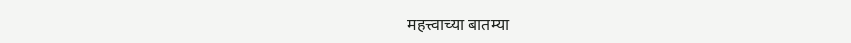महत्त्वाच्या बातम्या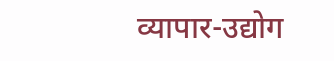व्यापार-उद्योग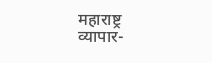महाराष्ट्र
व्यापार-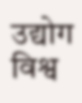उद्योग
विश्व